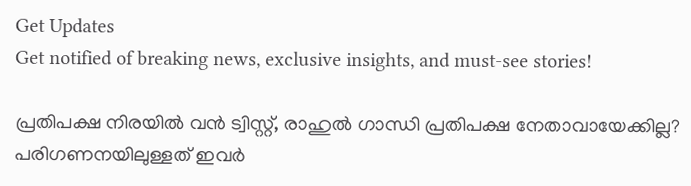Get Updates
Get notified of breaking news, exclusive insights, and must-see stories!

പ്രതിപക്ഷ നിരയില്‍ വന്‍ ട്വിസ്റ്റ്, രാഹുല്‍ ഗാന്ധി പ്രതിപക്ഷ നേതാവായേക്കില്ല? പരിഗണനയിലുള്ളത് ഇവര്‍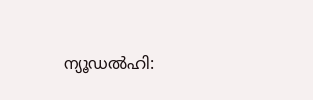ന്യൂഡല്‍ഹി: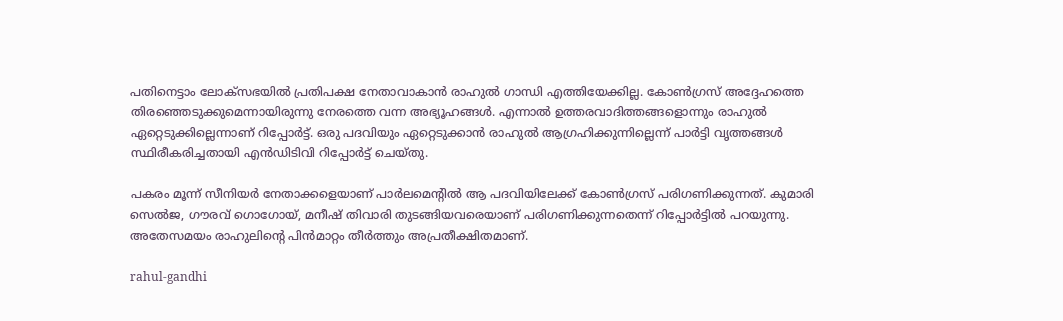പതിനെട്ടാം ലോക്‌സഭയില്‍ പ്രതിപക്ഷ നേതാവാകാന്‍ രാഹുല്‍ ഗാന്ധി എത്തിയേക്കില്ല. കോണ്‍ഗ്രസ് അദ്ദേഹത്തെ തിരഞ്ഞെടുക്കുമെന്നായിരുന്നു നേരത്തെ വന്ന അഭ്യൂഹങ്ങള്‍. എന്നാല്‍ ഉത്തരവാദിത്തങ്ങളൊന്നും രാഹുല്‍ ഏറ്റെടുക്കില്ലെന്നാണ് റിപ്പോര്‍ട്ട്. ഒരു പദവിയും ഏറ്റെടുക്കാന്‍ രാഹുല്‍ ആഗ്രഹിക്കുന്നില്ലെന്ന് പാര്‍ട്ടി വൃത്തങ്ങള്‍ സ്ഥിരീകരിച്ചതായി എന്‍ഡിടിവി റിപ്പോര്‍ട്ട് ചെയ്തു.

പകരം മൂന്ന് സീനിയര്‍ നേതാക്കളെയാണ് പാര്‍ലമെന്റില്‍ ആ പദവിയിലേക്ക് കോണ്‍ഗ്രസ് പരിഗണിക്കുന്നത്. കുമാരി സെല്‍ജ, ഗൗരവ് ഗൊഗോയ്, മനീഷ് തിവാരി തുടങ്ങിയവരെയാണ് പരിഗണിക്കുന്നതെന്ന് റിപ്പോര്‍ട്ടില്‍ പറയുന്നു. അതേസമയം രാഹുലിന്റെ പിന്‍മാറ്റം തീര്‍ത്തും അപ്രതീക്ഷിതമാണ്.

rahul-gandhi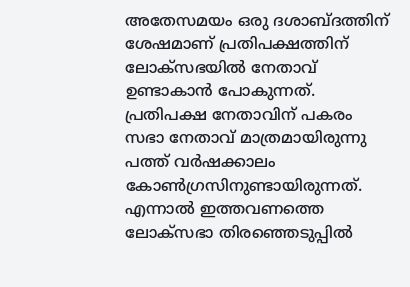അതേസമയം ഒരു ദശാബ്ദത്തിന് ശേഷമാണ് പ്രതിപക്ഷത്തിന് ലോക്‌സഭയില്‍ നേതാവ് ഉണ്ടാകാന്‍ പോകുന്നത്. പ്രതിപക്ഷ നേതാവിന് പകരം സഭാ നേതാവ് മാത്രമായിരുന്നു പത്ത് വര്‍ഷക്കാലം കോണ്‍ഗ്രസിനുണ്ടായിരുന്നത്. എന്നാല്‍ ഇത്തവണത്തെ ലോക്‌സഭാ തിരഞ്ഞെടുപ്പില്‍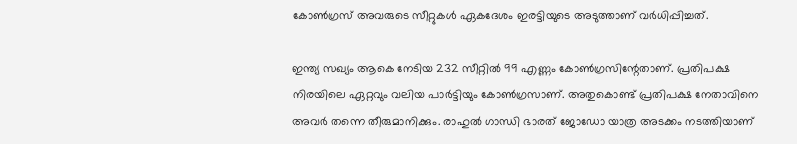കോണ്‍ഗ്രസ് അവരുടെ സീറ്റുകള്‍ ഏകദേശം ഇരട്ടിയുടെ അടുത്താണ് വര്‍ധിപ്പിച്ചത്.

ഇന്ത്യ സഖ്യം ആകെ നേടിയ 232 സീറ്റില്‍ 99 എണ്ണം കോണ്‍ഗ്രസിന്റേതാണ്. പ്രതിപക്ഷ നിരയിലെ ഏറ്റവും വലിയ പാര്‍ട്ടിയും കോണ്‍ഗ്രസാണ്. അതുകൊണ്ട് പ്രതിപക്ഷ നേതാവിനെ അവര്‍ തന്നെ തീരുമാനിക്കും. രാഹുല്‍ ഗാന്ധി ഭാരത് ജോഡോ യാത്ര അടക്കം നടത്തിയാണ്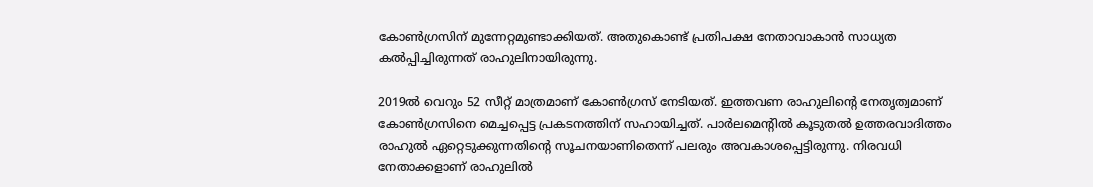കോണ്‍ഗ്രസിന് മുന്നേറ്റമുണ്ടാക്കിയത്. അതുകൊണ്ട് പ്രതിപക്ഷ നേതാവാകാന്‍ സാധ്യത കല്‍പ്പിച്ചിരുന്നത് രാഹുലിനായിരുന്നു.

2019ല്‍ വെറും 52 സീറ്റ് മാത്രമാണ് കോണ്‍ഗ്രസ് നേടിയത്. ഇത്തവണ രാഹുലിന്റെ നേതൃത്വമാണ് കോണ്‍ഗ്രസിനെ മെച്ചപ്പെട്ട പ്രകടനത്തിന് സഹായിച്ചത്. പാര്‍ലമെന്റില്‍ കൂടുതല്‍ ഉത്തരവാദിത്തം രാഹുല്‍ ഏറ്റെടുക്കുന്നതിന്റെ സൂചനയാണിതെന്ന് പലരും അവകാശപ്പെട്ടിരുന്നു. നിരവധി നേതാക്കളാണ് രാഹുലില്‍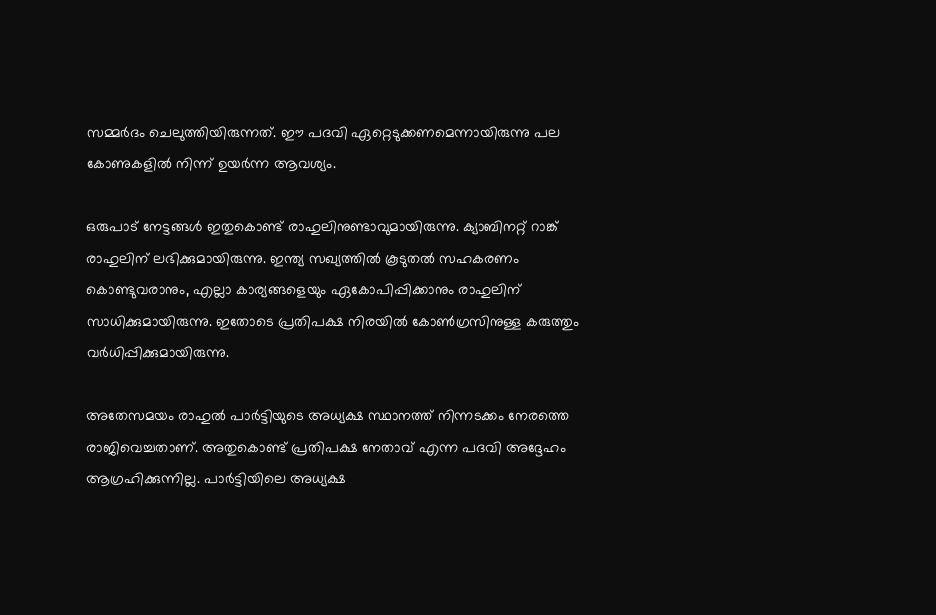സമ്മര്‍ദം ചെലുത്തിയിരുന്നത്. ഈ പദവി ഏറ്റെടുക്കണമെന്നായിരുന്നു പല കോണുകളില്‍ നിന്ന് ഉയര്‍ന്ന ആവശ്യം.

ഒരുപാട് നേട്ടങ്ങള്‍ ഇതുകൊണ്ട് രാഹുലിനുണ്ടാവുമായിരുന്നു. ക്യാബിനറ്റ് റാങ്ക് രാഹുലിന് ലഭിക്കുമായിരുന്നു. ഇന്ത്യ സഖ്യത്തില്‍ കൂടുതല്‍ സഹകരണം കൊണ്ടുവരാനും, എല്ലാ കാര്യങ്ങളെയും ഏകോപിപ്പിക്കാനും രാഹുലിന് സാധിക്കുമായിരുന്നു. ഇതോടെ പ്രതിപക്ഷ നിരയില്‍ കോണ്‍ഗ്രസിനുള്ള കരുത്തും വര്‍ധിപ്പിക്കുമായിരുന്നു.

അതേസമയം രാഹുല്‍ പാര്‍ട്ടിയുടെ അധ്യക്ഷ സ്ഥാനത്ത് നിന്നടക്കം നേരത്തെ രാജിവെച്ചതാണ്. അതുകൊണ്ട് പ്രതിപക്ഷ നേതാവ് എന്ന പദവി അദ്ദേഹം ആഗ്രഹിക്കുന്നില്ല. പാര്‍ട്ടിയിലെ അധ്യക്ഷ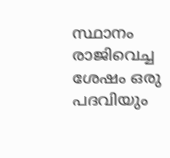സ്ഥാനം രാജിവെച്ച ശേഷം ഒരു പദവിയും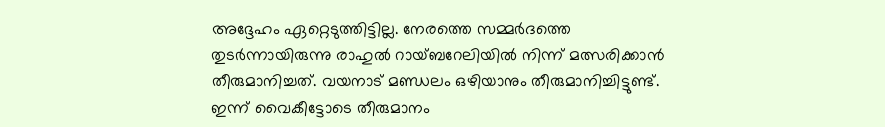അദ്ദേഹം ഏറ്റെടുത്തിട്ടില്ല. നേരത്തെ സമ്മര്‍ദത്തെ തുടര്‍ന്നായിരുന്നു രാഹുല്‍ റായ്ബറേലിയില്‍ നിന്ന് മത്സരിക്കാന്‍ തീരുമാനിച്ചത്. വയനാട് മണ്ഡലം ഒഴിയാനും തീരുമാനിച്ചിട്ടുണ്ട്. ഇന്ന് വൈകീട്ടോടെ തീരുമാനം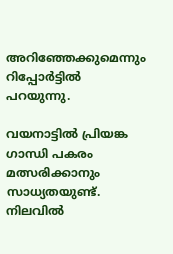അറിഞ്ഞേക്കുമെന്നും റിപ്പോര്‍ട്ടില്‍ പറയുന്നു.

വയനാട്ടില്‍ പ്രിയങ്ക ഗാന്ധി പകരം മത്സരിക്കാനും സാധ്യതയുണ്ട്. നിലവില്‍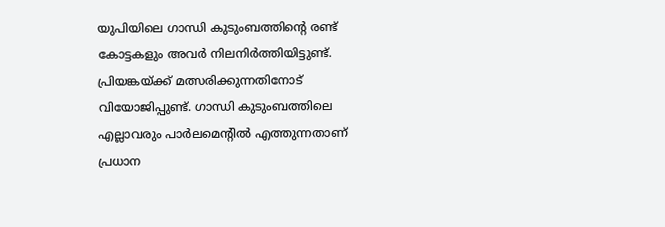യുപിയിലെ ഗാന്ധി കുടുംബത്തിന്റെ രണ്ട് കോട്ടകളും അവര്‍ നിലനിര്‍ത്തിയിട്ടുണ്ട്. പ്രിയങ്കയ്ക്ക് മത്സരിക്കുന്നതിനോട് വിയോജിപ്പുണ്ട്. ഗാന്ധി കുടുംബത്തിലെ എല്ലാവരും പാര്‍ലമെന്റില്‍ എത്തുന്നതാണ് പ്രധാന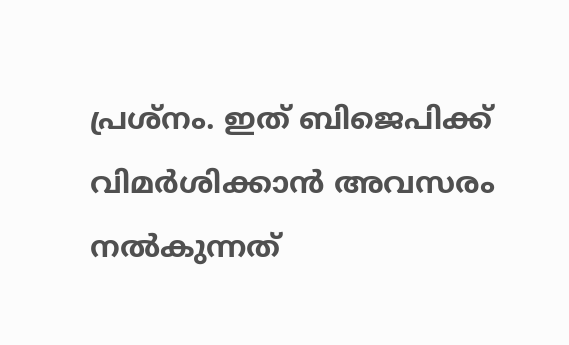പ്രശ്‌നം. ഇത് ബിജെപിക്ക് വിമര്‍ശിക്കാന്‍ അവസരം നല്‍കുന്നത്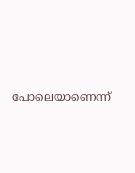പോലെയാണെന്ന്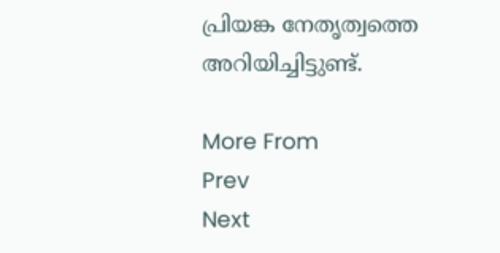പ്രിയങ്ക നേതൃത്വത്തെ അറിയിച്ചിട്ടുണ്ട്.

More From
Prev
Next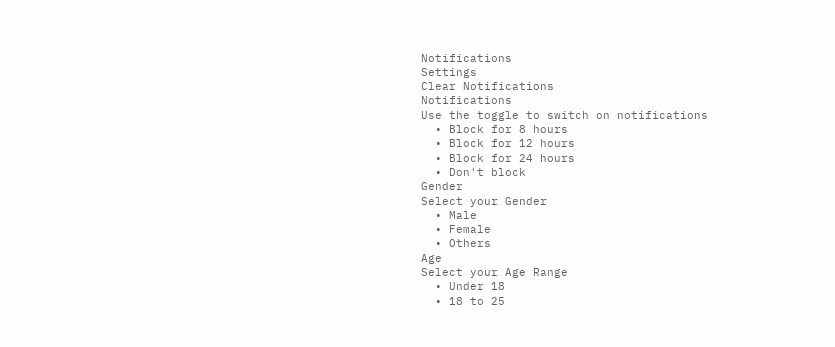Notifications
Settings
Clear Notifications
Notifications
Use the toggle to switch on notifications
  • Block for 8 hours
  • Block for 12 hours
  • Block for 24 hours
  • Don't block
Gender
Select your Gender
  • Male
  • Female
  • Others
Age
Select your Age Range
  • Under 18
  • 18 to 25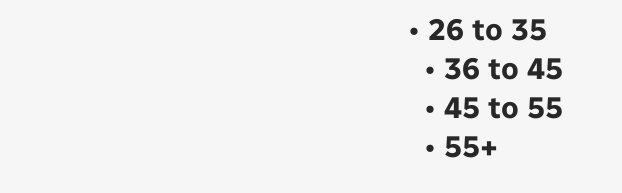• 26 to 35
  • 36 to 45
  • 45 to 55
  • 55+